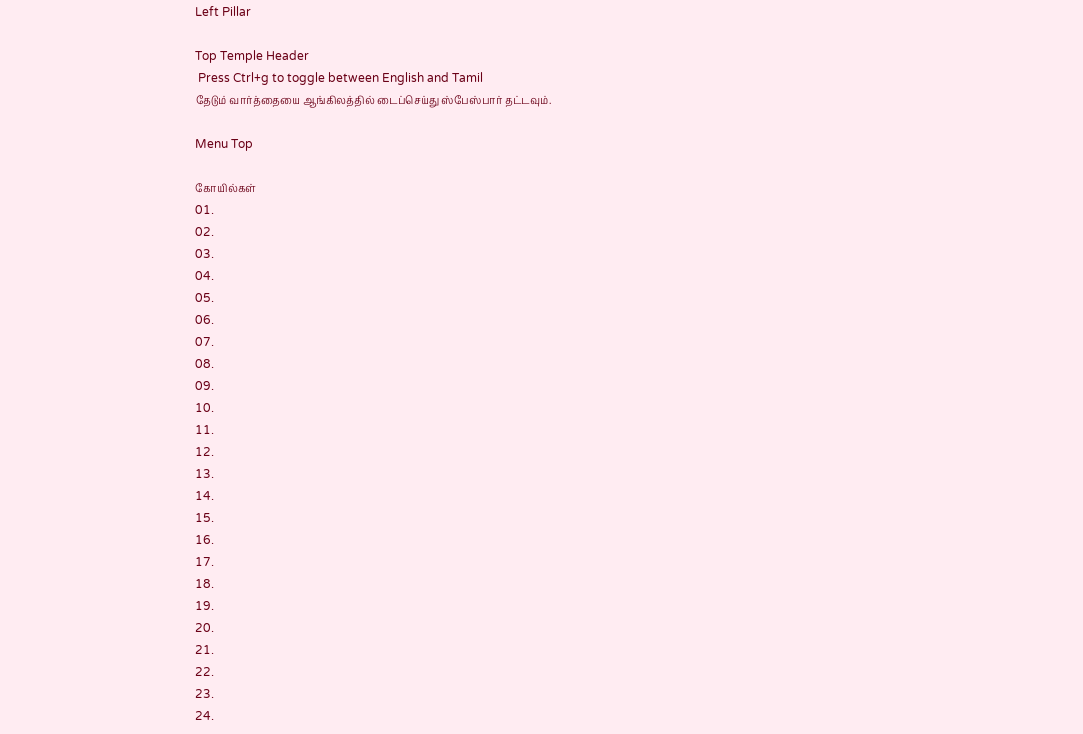Left Pillar

Top Temple Header
 Press Ctrl+g to toggle between English and Tamil
தேடும் வார்த்தையை ஆங்கிலத்தில் டைப்செய்து ஸ்பேஸ்பார் தட்டவும்.

Menu Top

கோயில்கள்
01.
02.
03.
04.
05.
06.
07.
08.
09.
10.
11.
12.
13.
14.
15.
16.
17.
18.
19.
20.
21.
22.
23.
24.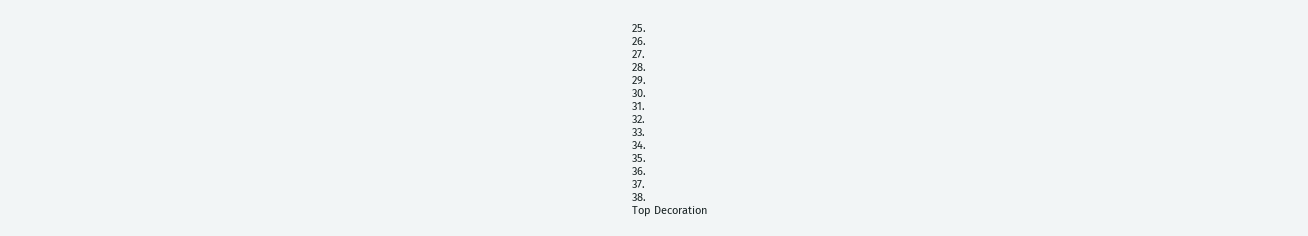25.
26.
27.
28.
29.
30.
31.
32.
33.
34.
35.
36.
37.
38.
Top Decoration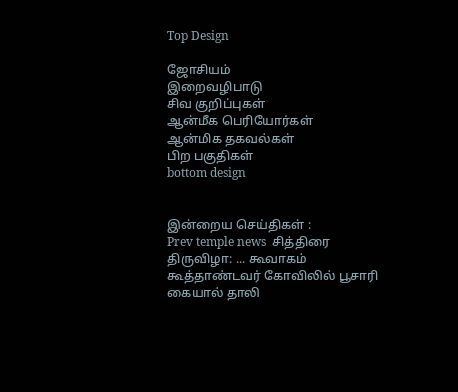Top Design

ஜோசியம்
இறைவழிபாடு
சிவ குறிப்புகள்
ஆன்மீக பெரியோர்கள்
ஆன்மிக தகவல்கள்
பிற பகுதிகள்
bottom design


இன்றைய செய்திகள் :
Prev temple news  சித்திரை திருவிழா: ... கூவாகம் கூத்தாண்டவர் கோவிலில் பூசாரி கையால் தாலி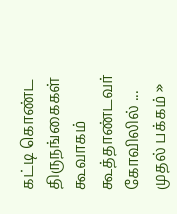கட்டி கொண்ட திருநங்கைகள் கூவாகம் கூத்தாண்டவர் கோவிலில் ...
முதல் பக்கம் »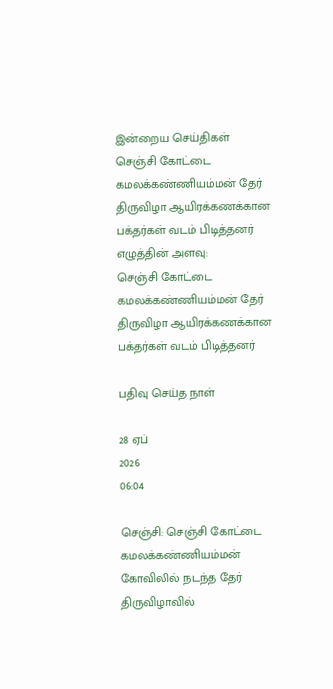இன்றைய செய்திகள்
செஞ்சி கோட்டை கமலக்கண்ணியம்மன் தேர் திருவிழா ஆயிரக்கணக்கான பக்தர்கள் வடம் பிடித்தனர்
எழுத்தின் அளவு:
செஞ்சி கோட்டை கமலக்கண்ணியம்மன் தேர் திருவிழா ஆயிரக்கணக்கான பக்தர்கள் வடம் பிடித்தனர்

பதிவு செய்த நாள்

28 ஏப்
2026
06:04

செஞ்சி: செஞ்சி கோட்டை கமலக்கண்ணியம்மன் கோவிலில் நடந்த தேர் திருவிழாவில்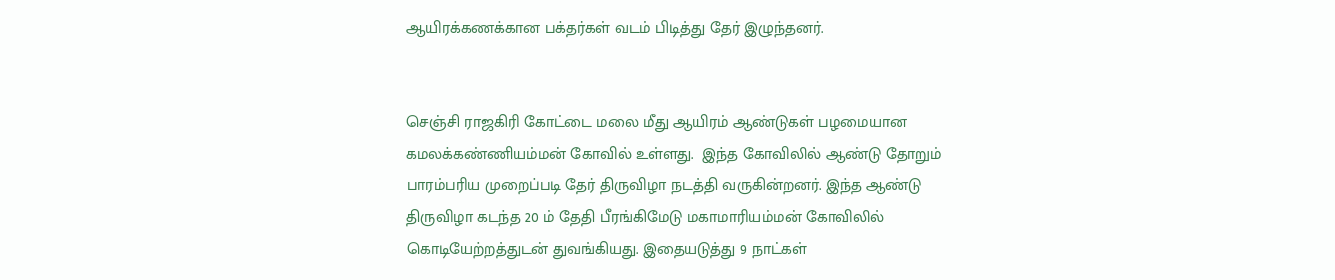ஆயிரக்கணக்கான பக்தர்கள் வடம் பிடித்து தேர் இழுந்தனர்.


செஞ்சி ராஜகிரி கோட்டை மலை மீது ஆயிரம் ஆண்டுகள் பழமையான கமலக்கண்ணியம்மன் கோவில் உள்ளது.  இந்த கோவிலில் ஆண்டு தோறும் பாரம்பரிய முறைப்படி தேர் திருவிழா நடத்தி வருகின்றனர். இந்த ஆண்டு திருவிழா கடந்த 20 ம் தேதி பீரங்கிமேடு மகாமாரியம்மன் கோவிலில் கொடியேற்றத்துடன் துவங்கியது. இதையடுத்து 9 நாட்கள்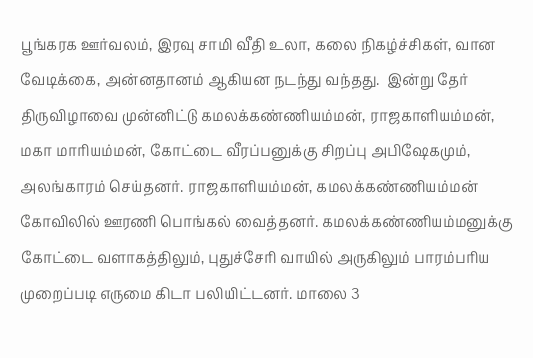பூங்கரக ஊர்வலம், இரவு சாமி வீதி உலா, கலை நிகழ்ச்சிகள், வான வேடிக்கை, அன்னதானம் ஆகியன நடந்து வந்தது.  இன்று தேர் திருவிழாவை முன்னிட்டு கமலக்கண்ணியம்மன், ராஜகாளியம்மன், மகா மாரியம்மன், கோட்டை வீரப்பனுக்கு சிறப்பு அபிஷேகமும், அலங்காரம் செய்தனர். ராஜகாளியம்மன், கமலக்கண்ணியம்மன் கோவிலில் ஊரணி பொங்கல் வைத்தனர். கமலக்கண்ணியம்மனுக்கு கோட்டை வளாகத்திலும், புதுச்சேரி வாயில் அருகிலும் பாரம்பரிய முறைப்படி எருமை கிடா பலியிட்டனர். மாலை 3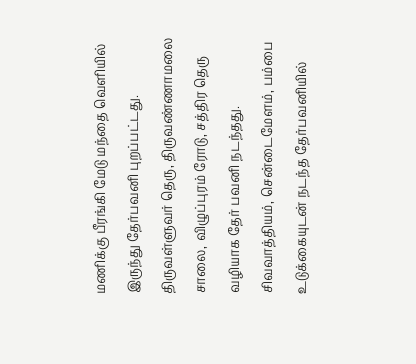மணிக்கு பீரங்கி மேடு மந்தை வெளியில் இருந்து தேர்பவனி புறப்பட்டது. திருவள்ளுவர் தெரு, திருவண்ணாமலை சாலை, விழுப்புரம் ரோடு, சத்திர தெரு வழியாக தேர் பவனி நடந்தது. சிவவாத்தியம், சென்டைமேளம், பம்பை உடுக்கையுடன் நடந்த தேர்பவனியில்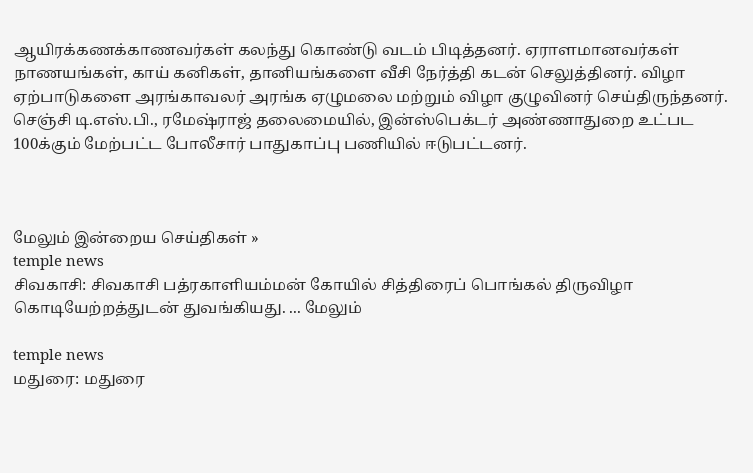ஆயிரக்கணக்காணவர்கள் கலந்து கொண்டு வடம் பிடித்தனர். ஏராளமானவர்கள் நாணயங்கள், காய் கனிகள், தானியங்களை வீசி நேர்த்தி கடன் செலுத்தினர். விழா ஏற்பாடுகளை அரங்காவலர் அரங்க ஏழுமலை மற்றும் விழா குழுவினர் செய்திருந்தனர். செஞ்சி டி.எஸ்.பி., ரமேஷ்ராஜ் தலைமையில், இன்ஸ்பெக்டர் அண்ணாதுறை உட்பட 100க்கும் மேற்பட்ட போலீசார் பாதுகாப்பு பணியில் ஈடுபட்டனர்.



மேலும் இன்றைய செய்திகள் »
temple news
சிவகாசி: சிவகாசி பத்ரகாளியம்மன் கோயில் சித்திரைப் பொங்கல் திருவிழா கொடியேற்றத்துடன் துவங்கியது. ... மேலும்

temple news
மதுரை: மதுரை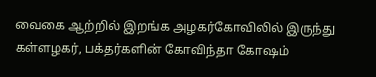வைகை ஆற்றில் இறங்க அழகர்கோவிலில் இருந்து கள்ளழகர், பக்தர்களின் கோவிந்தா கோஷம்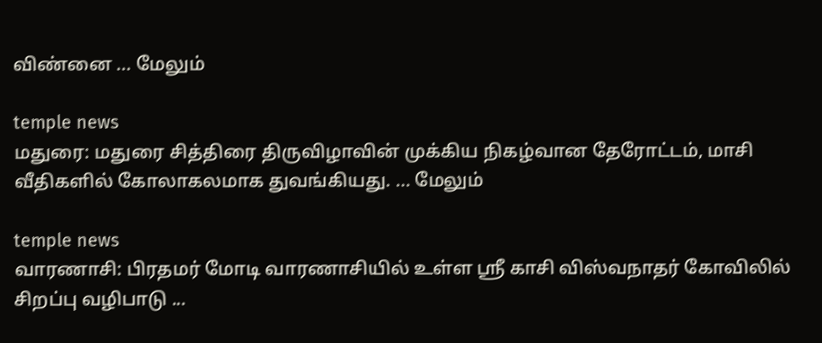விண்னை ... மேலும்

temple news
மதுரை: மதுரை சித்திரை திருவிழாவின் முக்கிய நிகழ்வான தேரோட்டம், மாசி வீதிகளில் கோலாகலமாக துவங்கியது. ... மேலும்

temple news
வாரணாசி: பிரதமர் மோடி வாரணாசியில் உள்ள ஸ்ரீ காசி விஸ்வநாதர் கோவிலில் சிறப்பு வழிபாடு ...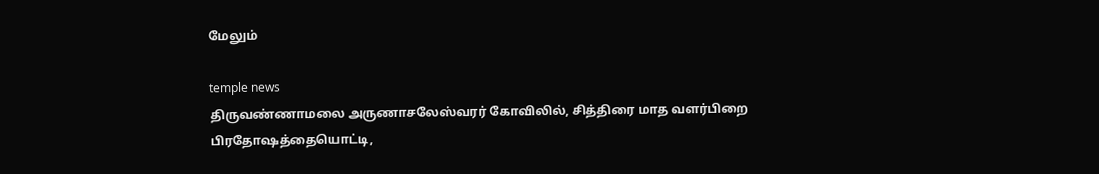மேலும்

temple news
திருவண்ணாமலை அருணாசலேஸ்வரர் கோவிலில், சித்திரை மாத வளர்பிறை பிரதோஷத்தையொட்டி,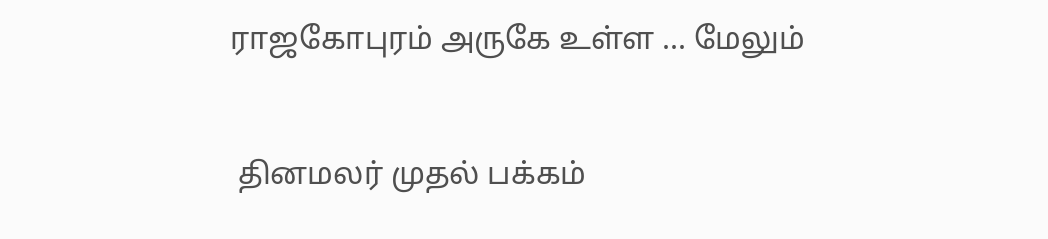ராஜகோபுரம் அருகே உள்ள ... மேலும்


 தினமலர் முதல் பக்கம்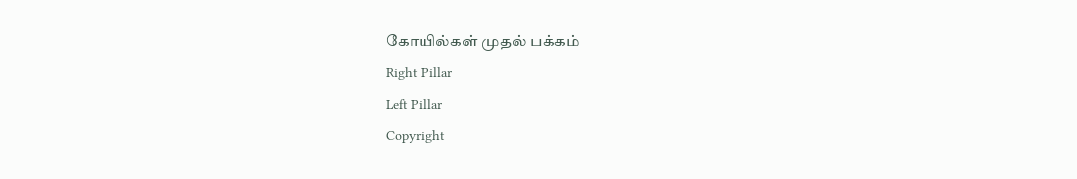கோயில்கள் முதல் பக்கம்
Right Pillar
Left Pillar
Copyright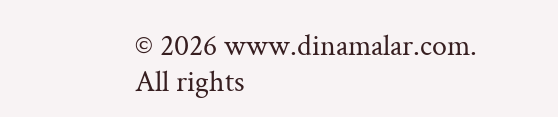© 2026 www.dinamalar.com. All rights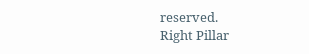reserved.
Right Pillar